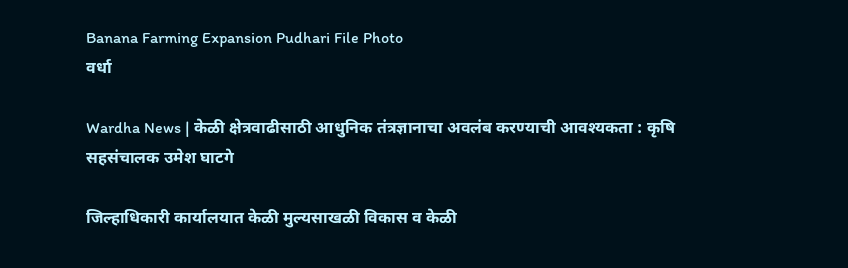Banana Farming Expansion Pudhari File Photo
वर्धा

Wardha News | केळी क्षेत्रवाढीसाठी आधुनिक तंत्रज्ञानाचा अवलंब करण्याची आवश्यकता : कृषि सहसंचालक उमेश घाटगे

जिल्हाधिकारी कार्यालयात केळी मुल्यसाखळी विकास व केळी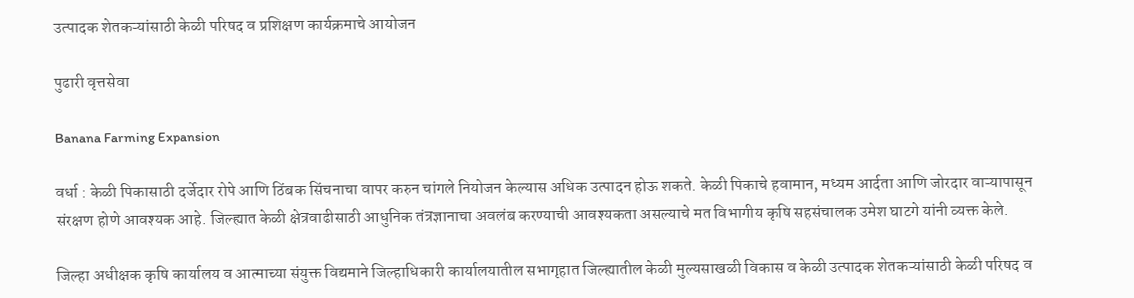उत्पादक शेतकऱ्यांसाठी केळी परिषद व प्रशिक्षण कार्यक्रमाचे आयोजन

पुढारी वृत्तसेवा

Banana Farming Expansion

वर्धा : केळी पिकासाठी दर्जेदार रोपे आणि ठिंबक सिंचनाचा वापर करुन चांगले नियोजन केल्यास अधिक उत्पादन होऊ शकते. केळी पिकाचे हवामान, मध्यम आर्दता आणि जोरदार वाऱ्यापासून संरक्षण होणे आवश्यक आहे. जिल्ह्यात केळी क्षेत्रवाढीसाठी आधुनिक तंत्रज्ञानाचा अवलंब करण्याची आवश्यकता असल्याचे मत विभागीय कृषि सहसंचालक उमेश घाटगे यांनी व्यक्त केले.

जिल्हा अधीक्षक कृषि कार्यालय व आत्माच्या संयुक्त विद्यमाने जिल्हाधिकारी कार्यालयातील सभागृहात जिल्ह्यातील केळी मुल्यसाखळी विकास व केळी उत्पादक शेतकऱ्यांसाठी केळी परिषद व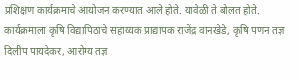प्रशिक्षण कार्यक्रमाचे आयोजन करण्यात आले होते. यावेळी ते बोलत होते. कार्यक्रमाला कृषि विद्यापिठाचे सहाय्यक प्राद्यापक राजेंद्र वानखेडे, कृषि पणन तज्ञ दिलीप पायदेकर, आरोग्य तज्ञ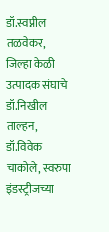डॉ.स्वप्नील तळवेकर, जिल्हा केळी उत्पादक संघाचे डॉ.निखील ताल्हन, डॉ.विवेक चाकोले, स्वरुपा इंडस्ट्रीजच्या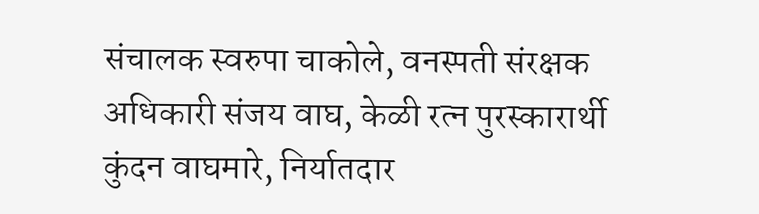संचालक स्वरुपा चाकोले, वनस्पती संरक्षक अधिकारी संजय वाघ, केळी रत्न पुरस्कारार्थी कुंदन वाघमारे, निर्यातदार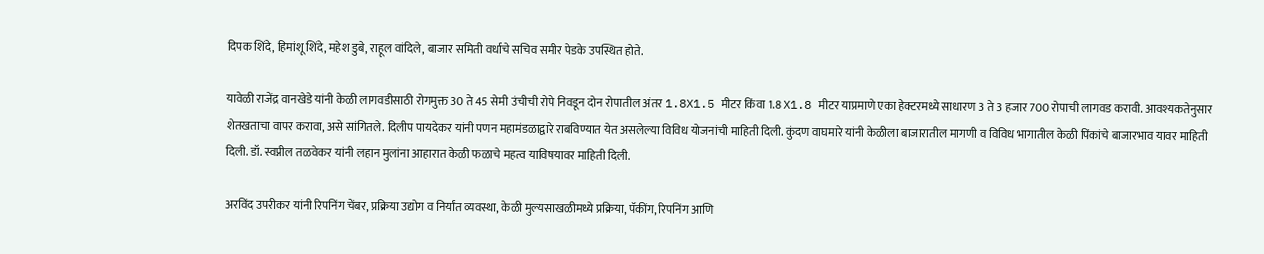दिपक शिंदे, हिमांशू शिंदे, महेश डुबे, राहूल वांदिले, बाजार समिती वर्धाचे सचिव समीर पेडके उपस्थित होते.

यावेळी राजेंद्र वानखेडे यांनी केळी लागवडीसाठी रोगमुक्त 30 ते 45 सेमी उंचीची रोपे निवडून दोन रोपातील अंतर 1.8X1.5 मीटर किंवा 1.8 X1.8 मीटर याप्रमाणे एका हेक्टरमध्ये साधारण 3 ते 3 हजार 700 रोपाची लागवड करावी. आवश्यकतेनुसार शेतखताचा वापर करावा, असे सांगितले. दिलीप पायदेकर यांनी पणन महामंडळाद्वारे राबविण्यात येत असलेल्या विविध योजनांची माहिती दिली. कुंदण वाघमारे यांनी केळीला बाजारातील मागणी व विविध भागातील केळी पिंकांचे बाजारभाव यावर माहिती दिली. डॉ. स्वप्नील तळवेकर यांनी लहान मुलांना आहारात केळी फळाचे महत्व याविषयावर माहिती दिली.

अरविंद उपरीकर यांनी रिपनिंग चेंबर, प्रक्रिया उद्योग व निर्यांत व्यवस्था, केळी मुल्यसाखळीमध्ये प्रक्रिया, पॅकींग, रिपनिंग आणि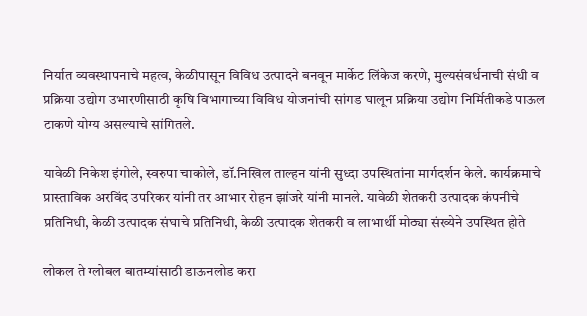निर्यात व्यवस्थापनाचे महत्व, केळीपासून विविध उत्पादने बनवून मार्केट लिंकेज करणे, मुल्यसंवर्धनाची संधी व प्रक्रिया उद्योग उभारणीसाठी कृषि विभागाच्या विविध योजनांची सांगड घालून प्रक्रिया उद्योग निर्मितीकडे पाऊल टाकणे योग्य असल्याचे सांगितले.

यावेळी निकेश इंगोले, स्वरुपा चाकोले, डॉ.निखिल ताल्हन यांनी सुध्दा उपस्थितांना मार्गदर्शन केले. कार्यक्रमाचे प्रास्ताविक अरविंद उपरिकर यांनी तर आभार रोहन झांजरे यांनी मानले. यावेळी शेतकरी उत्पादक कंपनीचे प्रतिनिधी, केळी उत्पादक संघाचे प्रतिनिधी, केळी उत्पादक शेतकरी व लाभार्थी मोठ्या संख्येने उपस्थित होते

लोकल ते ग्लोबल बातम्यांसाठी डाऊनलोड करा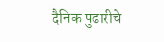दैनिक पुढारीचे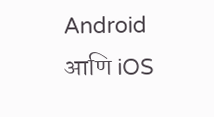Android आणि iOS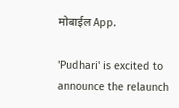मोबाईल App.

'Pudhari' is excited to announce the relaunch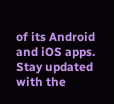of its Android and iOS apps. Stay updated with the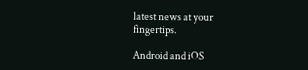latest news at your fingertips.

Android and iOS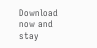Download now and stay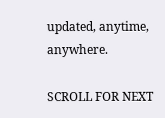updated, anytime, anywhere.

SCROLL FOR NEXT